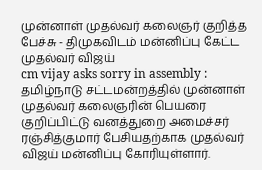முன்னாள் முதல்வர் கலைஞர் குறித்த பேச்சு - திமுகவிடம் மன்னிப்பு கேட்ட முதல்வர் விஜய்
cm vijay asks sorry in assembly : தமிழ்நாடு சட்டமன்றத்தில் முன்னாள் முதல்வர் கலைஞரின் பெயரை குறிப்பிட்டு வனத்துறை அமைச்சர் ரஞ்சித்குமார் பேசியதற்காக முதல்வர் விஜய் மன்னிப்பு கோரியுள்ளார்.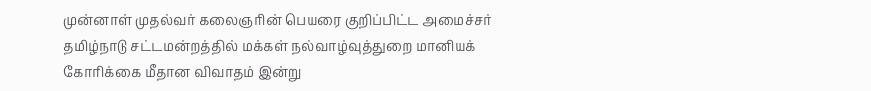முன்னாள் முதல்வர் கலைஞரின் பெயரை குறிப்பிட்ட அமைச்சர்
தமிழ்நாடு சட்டமன்றத்தில் மக்கள் நல்வாழ்வுத்துறை மானியக் கோரிக்கை மீதான விவாதம் இன்று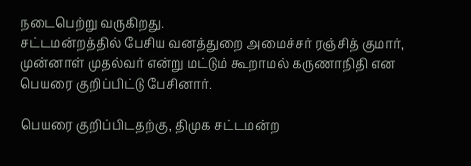நடைபெற்று வருகிறது.
சட்டமன்றத்தில் பேசிய வனத்துறை அமைச்சர் ரஞ்சித் குமார், முன்னாள் முதல்வர் என்று மட்டும் கூறாமல் கருணாநிதி என பெயரை குறிப்பிட்டு பேசினார்.

பெயரை குறிப்பிடதற்கு, திமுக சட்டமன்ற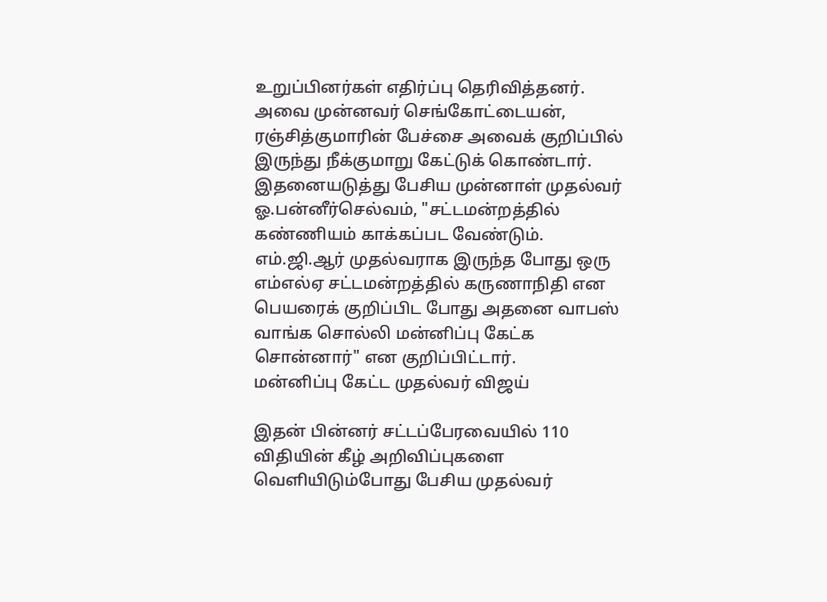உறுப்பினர்கள் எதிர்ப்பு தெரிவித்தனர். அவை முன்னவர் செங்கோட்டையன், ரஞ்சித்குமாரின் பேச்சை அவைக் குறிப்பில் இருந்து நீக்குமாறு கேட்டுக் கொண்டார்.
இதனையடுத்து பேசிய முன்னாள் முதல்வர் ஓ.பன்னீர்செல்வம், "சட்டமன்றத்தில் கண்ணியம் காக்கப்பட வேண்டும். எம்.ஜி.ஆர் முதல்வராக இருந்த போது ஒரு எம்எல்ஏ சட்டமன்றத்தில் கருணாநிதி என பெயரைக் குறிப்பிட போது அதனை வாபஸ் வாங்க சொல்லி மன்னிப்பு கேட்க சொன்னார்" என குறிப்பிட்டார்.
மன்னிப்பு கேட்ட முதல்வர் விஜய்

இதன் பின்னர் சட்டப்பேரவையில் 110 விதியின் கீழ் அறிவிப்புகளை வெளியிடும்போது பேசிய முதல்வர்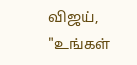விஜய், "உங்கள்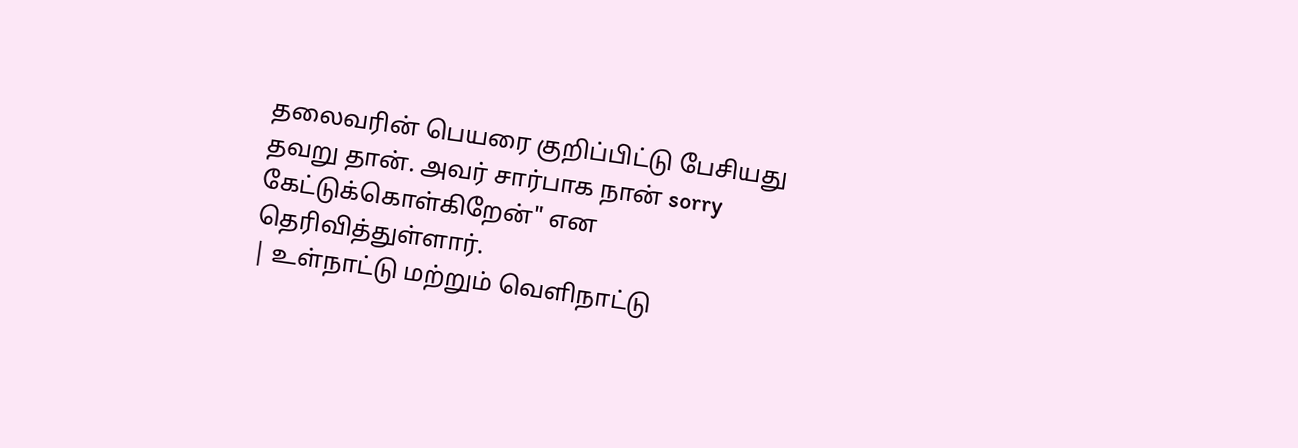தலைவரின் பெயரை குறிப்பிட்டு பேசியது தவறு தான். அவர் சார்பாக நான் sorry கேட்டுக்கொள்கிறேன்" என தெரிவித்துள்ளார்.
| உள்நாட்டு மற்றும் வெளிநாட்டு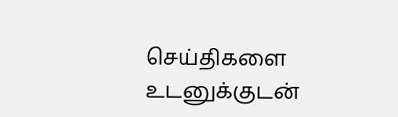செய்திகளை உடனுக்குடன்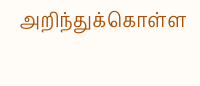அறிந்துக்கொள்ள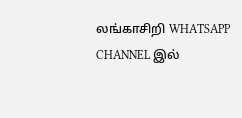லங்காசிறி WHATSAPP CHANNEL இல்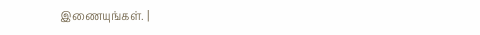இணையுங்கள். |